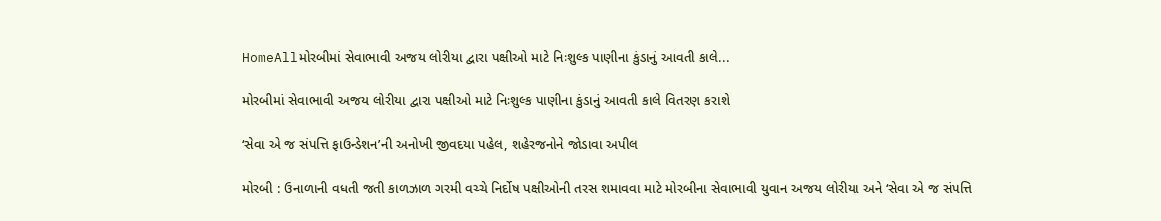HomeAllમોરબીમાં સેવાભાવી અજય લોરીયા દ્વારા પક્ષીઓ માટે નિઃશુલ્ક પાણીના કુંડાનું આવતી કાલે...

મોરબીમાં સેવાભાવી અજય લોરીયા દ્વારા પક્ષીઓ માટે નિઃશુલ્ક પાણીના કુંડાનું આવતી કાલે વિતરણ કરાશે

‘સેવા એ જ સંપત્તિ ફાઉન્ડેશન’ની અનોખી જીવદયા પહેલ, શહેરજનોને જોડાવા અપીલ

મોરબી : ઉનાળાની વધતી જતી કાળઝાળ ગરમી વચ્ચે નિર્દોષ પક્ષીઓની તરસ શમાવવા માટે મોરબીના સેવાભાવી યુવાન અજય લોરીયા અને ‘સેવા એ જ સંપત્તિ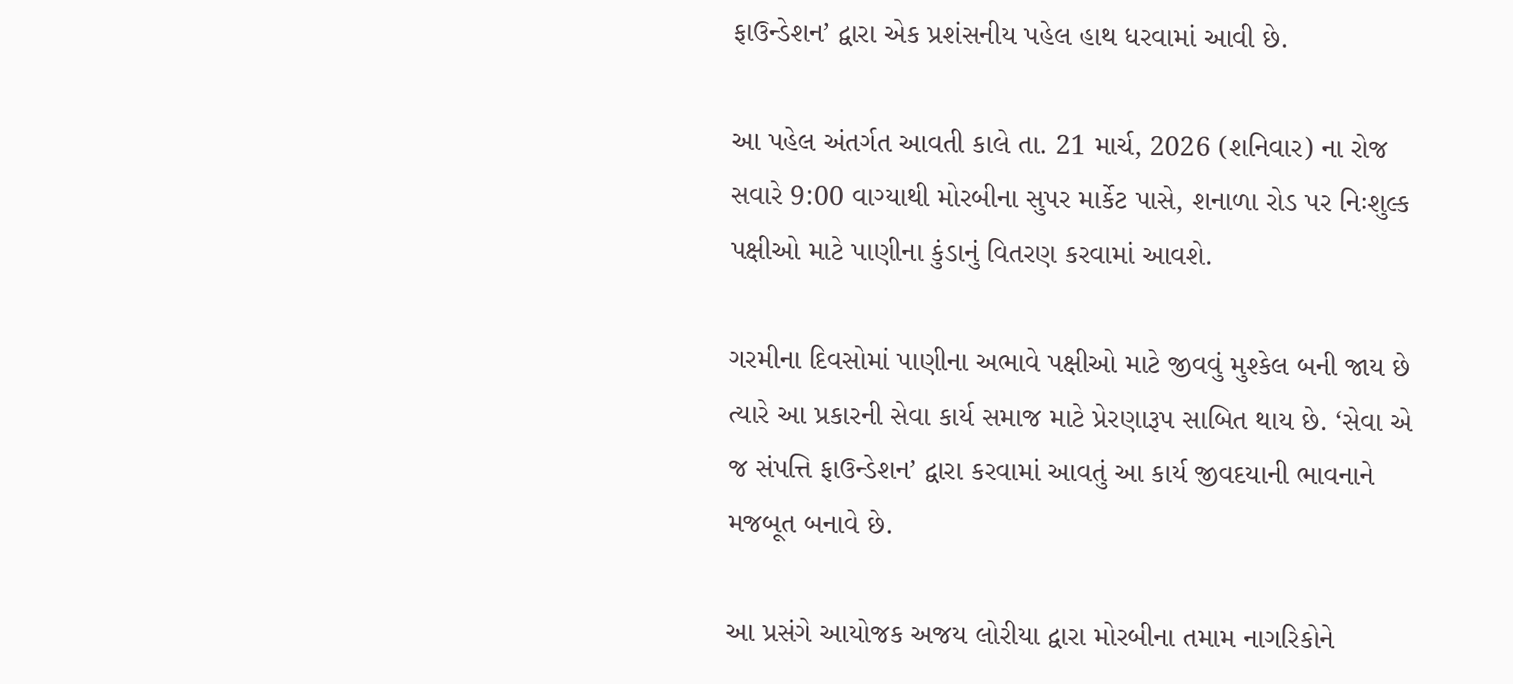ફાઉન્ડેશન’ દ્વારા એક પ્રશંસનીય પહેલ હાથ ધરવામાં આવી છે.

આ પહેલ અંતર્ગત આવતી કાલે તા. 21 માર્ચ, 2026 (શનિવાર) ના રોજ સવારે 9:00 વાગ્યાથી મોરબીના સુપર માર્કેટ પાસે, શનાળા રોડ પર નિઃશુલ્ક પક્ષીઓ માટે પાણીના કુંડાનું વિતરણ કરવામાં આવશે.

ગરમીના દિવસોમાં પાણીના અભાવે પક્ષીઓ માટે જીવવું મુશ્કેલ બની જાય છે ત્યારે આ પ્રકારની સેવા કાર્ય સમાજ માટે પ્રેરણારૂપ સાબિત થાય છે. ‘સેવા એ જ સંપત્તિ ફાઉન્ડેશન’ દ્વારા કરવામાં આવતું આ કાર્ય જીવદયાની ભાવનાને મજબૂત બનાવે છે.

આ પ્રસંગે આયોજક અજય લોરીયા દ્વારા મોરબીના તમામ નાગરિકોને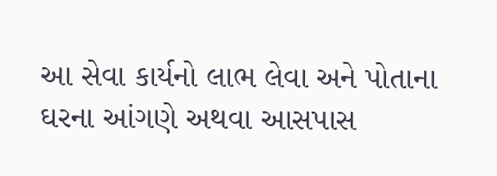આ સેવા કાર્યનો લાભ લેવા અને પોતાના ઘરના આંગણે અથવા આસપાસ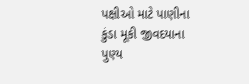પક્ષીઓ માટે પાણીના કુંડા મૂકી જીવદયાના પુણ્ય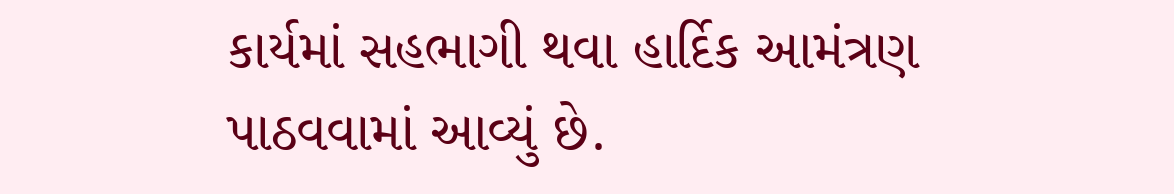કાર્યમાં સહભાગી થવા હાર્દિક આમંત્રણ પાઠવવામાં આવ્યું છે.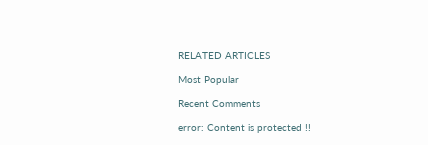RELATED ARTICLES

Most Popular

Recent Comments

error: Content is protected !!